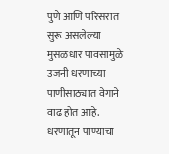पुणे आणि परिसरात सुरू असलेल्या मुसळधार पावसामुळे उजनी धरणाच्या पाणीसाठ्यात वेगाने वाढ होत आहे. धरणातून पाण्याचा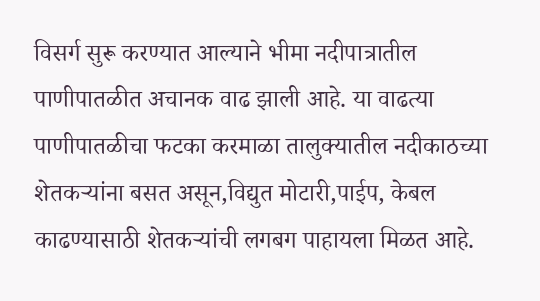विसर्ग सुरू करण्यात आल्याने भीमा नदीपात्रातील पाणीपातळीत अचानक वाढ झाली आहे. या वाढत्या पाणीपातळीचा फटका करमाळा तालुक्यातील नदीकाठच्या शेतकऱ्यांना बसत असून,विद्युत मोटारी,पाईप, केबल काढण्यासाठी शेतकऱ्यांची लगबग पाहायला मिळत आहे.